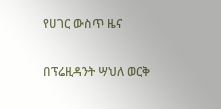የሀገር ውስጥ ዜና

በፕሬዚዳንት ሣህለ ወርቅ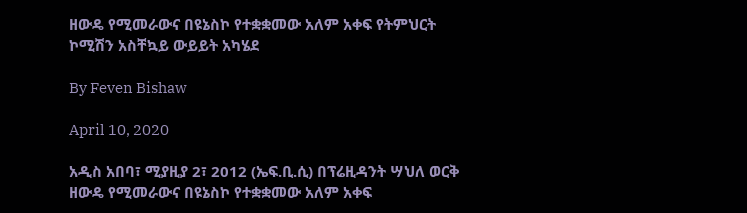ዘውዴ የሚመራውና በዩኔስኮ የተቋቋመው አለም አቀፍ የትምህርት ኮሚሽን አስቸኳይ ውይይት አካሄደ

By Feven Bishaw

April 10, 2020

አዲስ አበባ፣ ሚያዚያ 2፣ 2012 (ኤፍ.ቢ.ሲ) በፕሬዚዳንት ሣህለ ወርቅ ዘውዴ የሚመራውና በዩኔስኮ የተቋቋመው አለም አቀፍ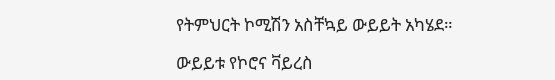የትምህርት ኮሚሽን አስቸኳይ ውይይት አካሄደ።

ውይይቱ የኮሮና ቫይረስ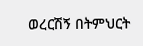ወረርሽኝ በትምህርት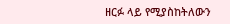ዘርፉ ላይ የሚያስከትለውን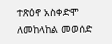ተጽዕኖ አስቀድሞ ለመከላከል መወሰድ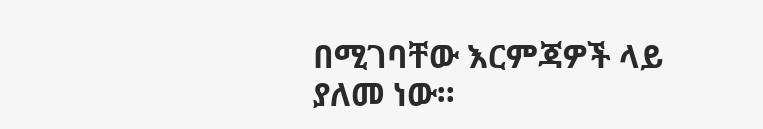በሚገባቸው እርምጃዎች ላይ ያለመ ነው።